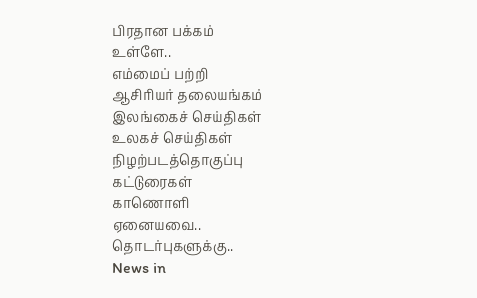பிரதான பக்கம்
உள்ளே..
எம்மைப் பற்றி
ஆசிரியர் தலையங்கம்
இலங்கைச் செய்திகள்
உலகச் செய்திகள்
நிழற்படத்தொகுப்பு
கட்டுரைகள்
காணொளி
ஏனையவை..
தொடர்புகளுக்கு..
News in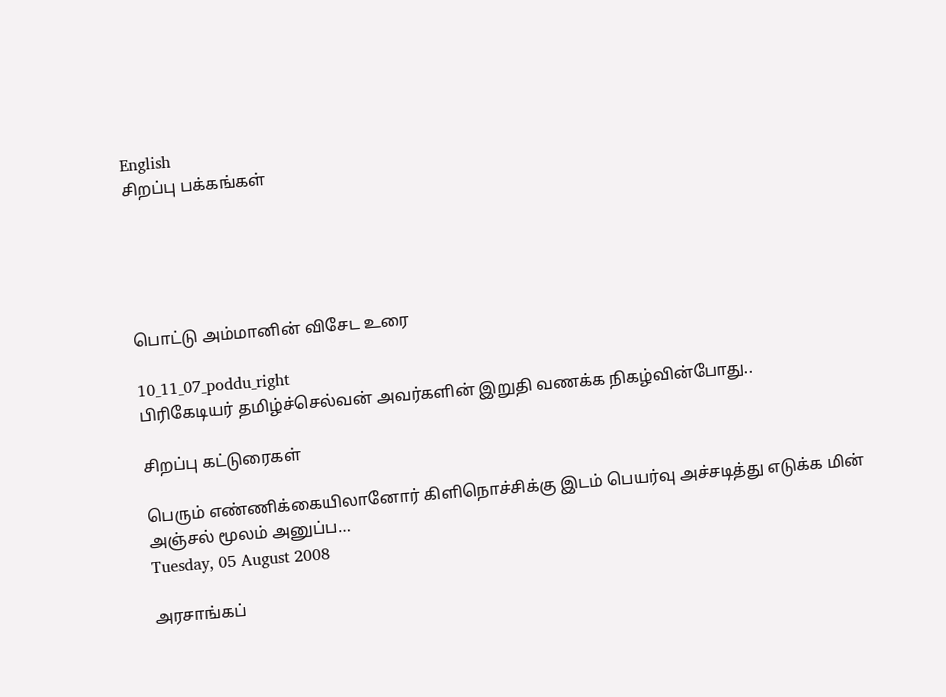English
சிறப்பு பக்கங்கள்





பொட்டு அம்மானின் விசேட உரை

10_11_07_poddu_right
பிரிகேடியர் தமிழ்ச்செல்வன் அவர்களின் இறுதி வணக்க நிகழ்வின்போது..

சிறப்பு கட்டுரைகள்

பெரும் எண்ணிக்கையிலானோர் கிளிநொச்சிக்கு இடம் பெயர்வு அச்சடித்து எடுக்க மின் அஞ்சல் மூலம் அனுப்ப…
Tuesday, 05 August 2008

அரசாங்கப்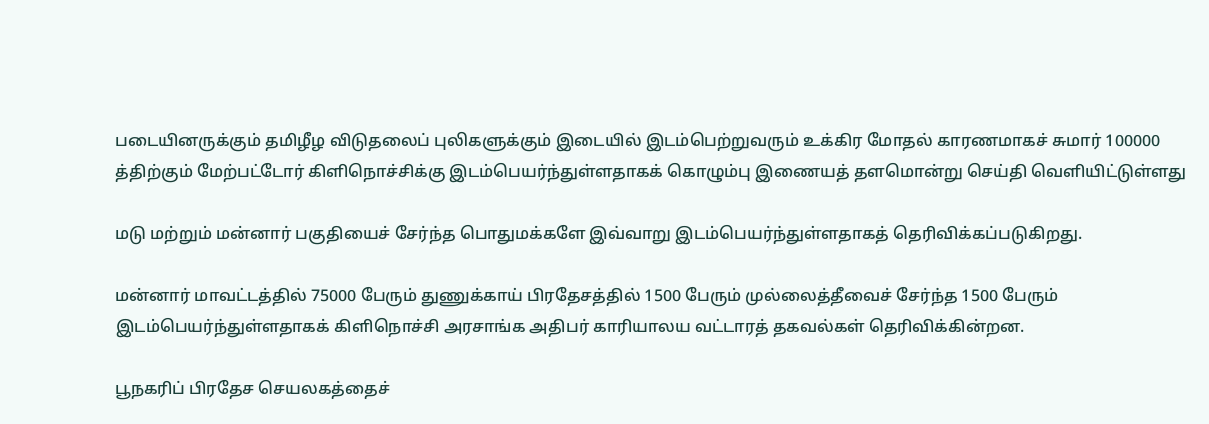படையினருக்கும் தமிழீழ விடுதலைப் புலிகளுக்கும் இடையில் இடம்பெற்றுவரும் உக்கிர மோதல் காரணமாகச் சுமார் 100000 த்திற்கும் மேற்பட்டோர் கிளிநொச்சிக்கு இடம்பெயர்ந்துள்ளதாகக் கொழும்பு இணையத் தளமொன்று செய்தி வெளியிட்டுள்ளது

மடு மற்றும் மன்னார் பகுதியைச் சேர்ந்த பொதுமக்களே இவ்வாறு இடம்பெயர்ந்துள்ளதாகத் தெரிவிக்கப்படுகிறது.

மன்னார் மாவட்டத்தில் 75000 பேரும் துணுக்காய் பிரதேசத்தில் 1500 பேரும் முல்லைத்தீவைச் சேர்ந்த 1500 பேரும் இடம்பெயர்ந்துள்ளதாகக் கிளிநொச்சி அரசாங்க அதிபர் காரியாலய வட்டாரத் தகவல்கள் தெரிவிக்கின்றன.

பூநகரிப் பிரதேச செயலகத்தைச்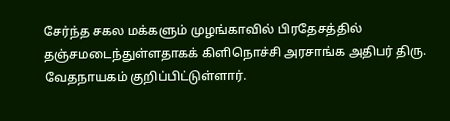சேர்ந்த சகல மக்களும் முழங்காவில் பிரதேசத்தில் தஞ்சமடைந்துள்ளதாகக் கிளிநொச்சி அரசாங்க அதிபர் திரு. வேதநாயகம் குறிப்பிட்டுள்ளார்.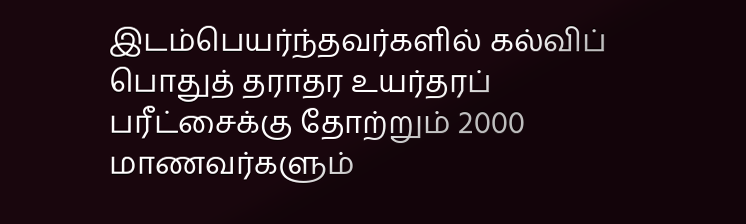இடம்பெயர்ந்தவர்களில் கல்விப் பொதுத் தராதர உயர்தரப் பரீட்சைக்கு தோற்றும் 2000 மாணவர்களும்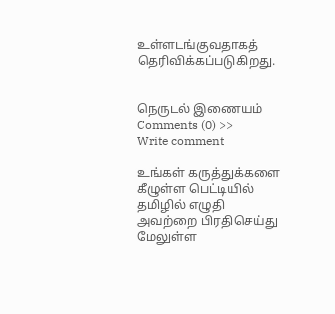உள்ளடங்குவதாகத் தெரிவிக்கப்படுகிறது.


நெருடல் இணையம்
Comments (0) >>
Write comment

உங்கள் கருத்துக்களை கீழுள்ள பெட்டியில் தமிழில் எழுதி அவற்றை பிரதிசெய்து மேலுள்ள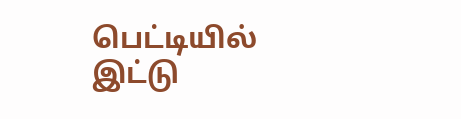பெட்டியில் இட்டு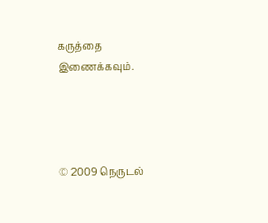கருத்தை இணைக்கவும்.




© 2009 நெருடல்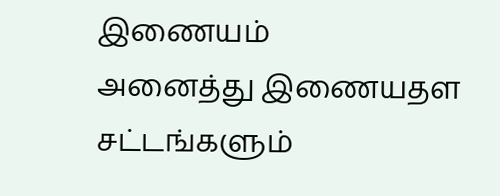இணையம்
அனைத்து இணையதள சட்டங்களும்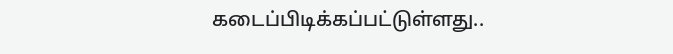கடைப்பிடிக்கப்பட்டுள்ளது..